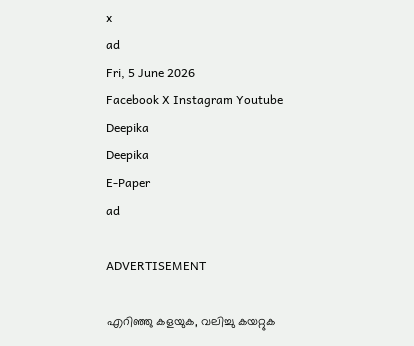x
ad
Fri, 5 June 2026
Facebook X Instagram Youtube
Deepika
Deepika
E-Paper
ad

ADVERTISEMENT

എറിഞ്ഞു കളയുക, വലിച്ചു കയറ്റുക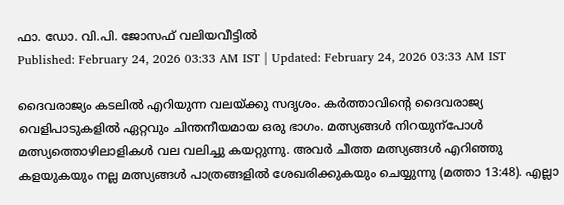ഫാ. ഡോ. വി.പി. ജോസഫ് വലിയവീട്ടിൽ
Published: February 24, 2026 03:33 AM IST | Updated: February 24, 2026 03:33 AM IST

ദൈവരാജ്യം കടലിൽ എറിയുന്ന വലയ്ക്കു സദൃശം. കർത്താവിന്‍റെ ദൈവരാജ്യ വെളിപാടുകളിൽ ഏറ്റവും ചിന്തനീയമായ ഒരു ഭാഗം. മത്സ്യങ്ങൾ നിറയുന്പോൾ മത്സ്യത്തൊഴിലാളികൾ വല വലിച്ചു കയറ്റുന്നു. അവർ ചീത്ത മത്സ്യങ്ങൾ എറിഞ്ഞു കളയുകയും നല്ല മത്സ്യങ്ങൾ പാത്രങ്ങളിൽ ശേഖരിക്കുകയും ചെയ്യുന്നു (മത്താ 13:48). എല്ലാ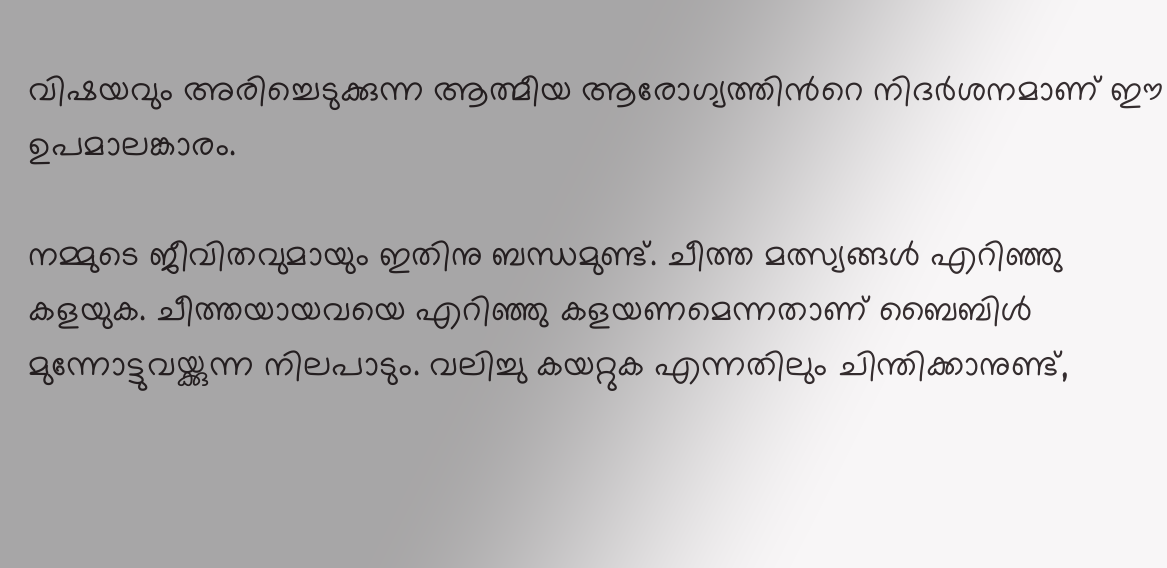വിഷയവും അരിച്ചെടുക്കുന്ന ആത്മീയ ആരോഗ്യത്തിന്‍റെ നിദർശനമാണ് ഈ ഉപമാലങ്കാരം.

നമ്മുടെ ജീവിതവുമായും ഇതിനു ബന്ധമുണ്ട്. ചീത്ത മത്സ്യങ്ങൾ എറിഞ്ഞു കളയുക. ചീത്തയായവയെ എറിഞ്ഞു കളയണമെന്നതാണ് ബൈബിൾ മുന്നോട്ടുവയ്ക്കുന്ന നിലപാടും. വലിച്ചു കയറ്റുക എന്നതിലും ചിന്തിക്കാനുണ്ട്,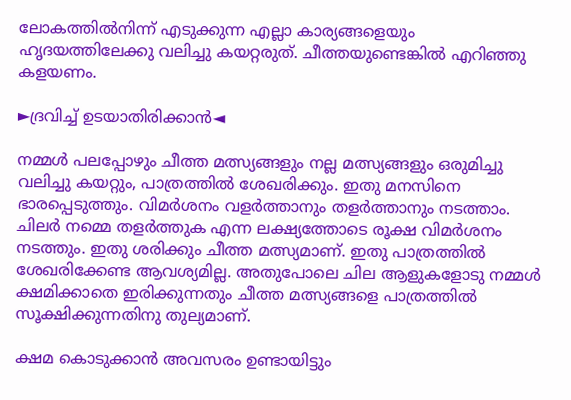ലോകത്തിൽനിന്ന് എടുക്കുന്ന എല്ലാ കാര്യങ്ങളെയും ഹൃദയത്തിലേക്കു വലിച്ചു കയറ്റരുത്. ചീത്തയുണ്ടെങ്കിൽ എറിഞ്ഞു കളയണം.

►ദ്രവിച്ച് ഉടയാതിരിക്കാൻ◄

നമ്മൾ പലപ്പോഴും ചീത്ത മത്സ്യങ്ങളും നല്ല മത്സ്യങ്ങളും ഒരുമിച്ചു വലിച്ചു കയറ്റും, പാത്രത്തിൽ ശേഖരിക്കും. ഇതു മനസിനെ ഭാരപ്പെടുത്തും. വിമർശനം വളർത്താനും തളർത്താനും നടത്താം. ചിലർ നമ്മെ തളർത്തുക എന്ന ലക്ഷ്യത്തോടെ രൂക്ഷ വിമർശനം നടത്തും. ഇതു ശരിക്കും ചീത്ത മത്സ്യമാണ്. ഇതു പാത്രത്തിൽ ശേഖരിക്കേണ്ട ആവശ്യമില്ല. അതുപോലെ ചില ആളുകളോടു നമ്മൾ ക്ഷമിക്കാതെ ഇരിക്കുന്നതും ചീത്ത മത്സ്യങ്ങളെ പാത്രത്തിൽ സൂക്ഷിക്കുന്നതിനു തുല്യമാണ്.

ക്ഷമ കൊടുക്കാൻ അവസരം ഉണ്ടായിട്ടും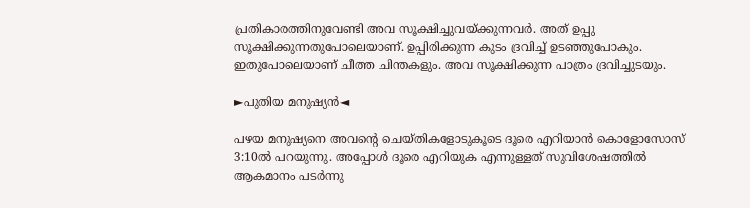പ്രതികാരത്തിനുവേണ്ടി അവ സൂക്ഷിച്ചുവയ്ക്കുന്നവർ. അത് ഉപ്പു സൂക്ഷിക്കുന്നതുപോലെയാണ്. ഉപ്പിരിക്കുന്ന കുടം ദ്രവിച്ച് ഉടഞ്ഞുപോകും. ഇതുപോലെയാണ് ചീത്ത ചിന്തകളും. അവ സൂക്ഷിക്കുന്ന പാത്രം ദ്രവിച്ചുടയും.

►പുതിയ മനുഷ്യൻ◄

പഴയ മനുഷ്യനെ അവന്‍റെ ചെയ്തികളോടുകൂടെ ദൂരെ എറിയാൻ കൊളോസോസ് 3:10ൽ പറയുന്നു. അപ്പോൾ ദൂരെ എറിയുക എന്നുള്ളത് സുവിശേഷത്തിൽ ആകമാനം പടർന്നു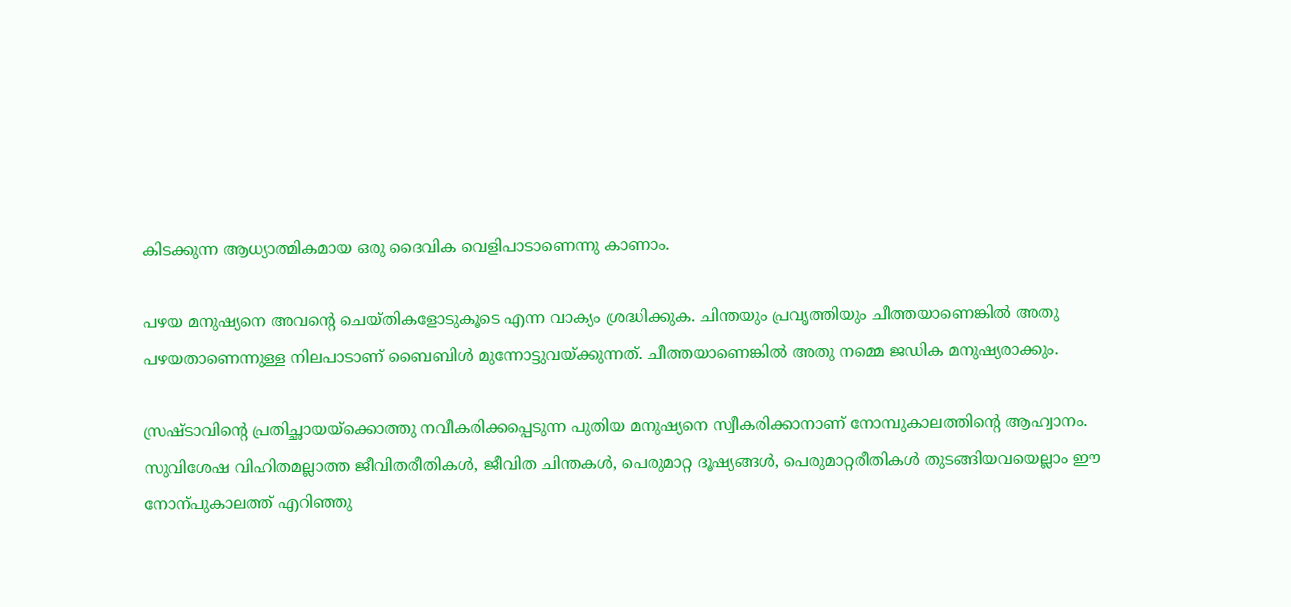കിടക്കുന്ന ആധ്യാത്മികമായ ഒരു ദൈവിക വെളിപാടാണെന്നു കാണാം.

പഴയ മനുഷ്യനെ അവന്‍റെ ചെയ്തികളോടുകൂടെ എന്ന വാക്യം ശ്രദ്ധിക്കുക. ചിന്തയും പ്രവൃത്തിയും ചീത്തയാണെങ്കിൽ അതു പഴയതാണെന്നുള്ള നിലപാടാണ് ബൈബിൾ മുന്നോട്ടുവയ്ക്കുന്നത്. ചീത്തയാണെങ്കിൽ അതു നമ്മെ ജഡിക മനുഷ്യരാക്കും.

സ്രഷ്ടാവിന്‍റെ പ്രതിച്ഛായയ്ക്കൊത്തു നവീകരിക്കപ്പെടുന്ന പുതിയ മനുഷ്യനെ സ്വീകരിക്കാനാണ് നോമ്പുകാലത്തിന്‍റെ ആഹ്വാനം. സുവിശേഷ വിഹിതമല്ലാത്ത ജീവിതരീതികൾ, ജീവിത ചിന്തകൾ, പെരുമാറ്റ ദൂഷ്യങ്ങൾ, പെരുമാറ്റരീതികൾ തുടങ്ങിയവയെല്ലാം ഈ നോന്പുകാലത്ത് എറിഞ്ഞു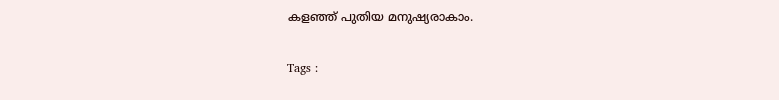കളഞ്ഞ് പുതിയ മനുഷ്യരാകാം.

Tags :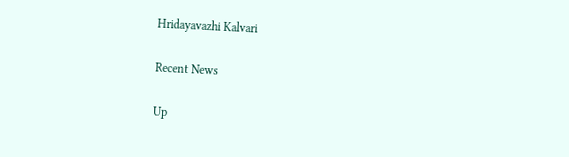Hridayavazhi Kalvari

Recent News

Up